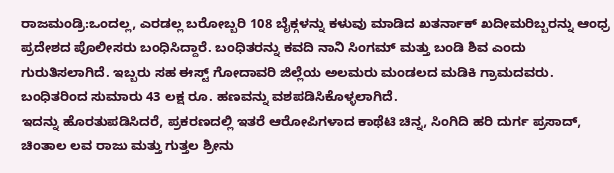ರಾಜಮಂಡ್ರಿ:ಒಂದಲ್ಲ, ಎರಡಲ್ಲ ಬರೋಬ್ಬರಿ 108 ಬೈಕ್ಗಳನ್ನು ಕಳುವು ಮಾಡಿದ ಖತರ್ನಾಕ್ ಖದೀಮರಿಬ್ಬರನ್ನು ಆಂಧ್ರ ಪ್ರದೇಶದ ಪೊಲೀಸರು ಬಂಧಿಸಿದ್ದಾರೆ. ಬಂಧಿತರನ್ನು ಕವದಿ ನಾನಿ ಸಿಂಗಮ್ ಮತ್ತು ಬಂಡಿ ಶಿವ ಎಂದು ಗುರುತಿಸಲಾಗಿದೆ. ಇಬ್ಬರು ಸಹ ಈಸ್ಟ್ ಗೋದಾವರಿ ಜಿಲ್ಲೆಯ ಅಲಮರು ಮಂಡಲದ ಮಡಿಕಿ ಗ್ರಾಮದವರು. ಬಂಧಿತರಿಂದ ಸುಮಾರು 43 ಲಕ್ಷ ರೂ. ಹಣವನ್ನು ವಶಪಡಿಸಿಕೊಳ್ಳಲಾಗಿದೆ.
ಇದನ್ನು ಹೊರತುಪಡಿಸಿದರೆ, ಪ್ರಕರಣದಲ್ಲಿ ಇತರೆ ಆರೋಪಿಗಳಾದ ಕಾಥೆಟಿ ಚಿನ್ನ, ಸಿಂಗಿದಿ ಹರಿ ದುರ್ಗ ಪ್ರಸಾದ್, ಚಿಂತಾಲ ಲವ ರಾಜು ಮತ್ತು ಗುತ್ತಲ ಶ್ರೀನು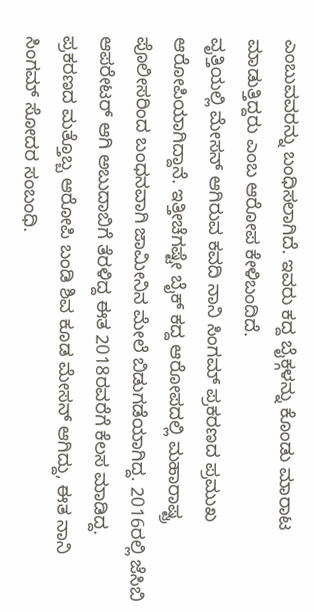ಎಂಬುವವರನ್ನು ಬಂಧಿಸಲಾಗಿದೆ. ಇವರು ಕದ್ದ ಬೈಕ್ಗಳನ್ನು ಕೊಂಡು ಮಾರಾಟ ಮಾಡುತ್ತಿದ್ದರು ಎಂಬ ಆರೋಪ ಕೇಳಿಬಂದಿದೆ.
ವೃತ್ತಿಯಲ್ಲಿ ಮೇಸನ್ ಆಗಿರುವ ಕವದಿ ನಾನಿ ಸಿಂಗಮ್ ಪ್ರಕರಣದ ಪ್ರಮುಖ ಆರೋಪಿಯಾಗಿದ್ದಾನೆ. ಇತ್ತೀಚೆಗಷ್ಟೇ ಬೈಕ್ ಕದ್ದ ಆರೋಪದಲ್ಲಿ ಮಹಾರಾಷ್ಟ್ರ ಪೊಲೀಸರಿಂದ ಬಂಧನವಾಗಿ ಜಾಮೀನಿನ ಮೇಲೆ ಬಿಡುಗಡೆಯಾಗಿದ್ದ. 2016ರಲ್ಲಿ ಜೆಸಿಬಿ ಆಪರೇಟರ್ ಆಗಿ ಅಬುದಾಬಿಗೆ ತೆರಳಿದ್ದ ಈತ 2018ರವರೆಗೆ ಕೆಲಸ ಮಾಡಿದ್ದ. ಪ್ರಕರಣದ ಮತ್ತೊಬ್ಬ ಆರೋಪಿ ಬಂಡಿ ಶಿವ ಕೂಡ ಮೇಸನ್ ಆಗಿದ್ದು, ಈತ ನಾನಿ ಸಿಂಗಮ್ ಸೋದರ ಸಂಬಂಧಿ.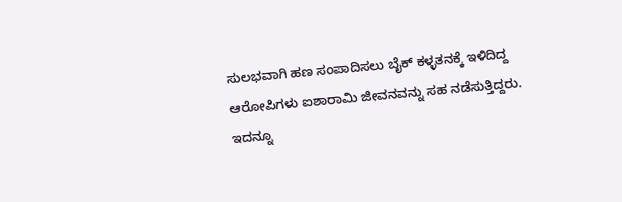ಸುಲಭವಾಗಿ ಹಣ ಸಂಪಾದಿಸಲು ಬೈಕ್ ಕಳ್ಳತನಕ್ಕೆ ಇಳಿದಿದ್ದ ಆರೋಪಿಗಳು ಐಶಾರಾಮಿ ಜೀವನವನ್ನು ಸಹ ನಡೆಸುತ್ತಿದ್ದರು.
ಇದನ್ನೂ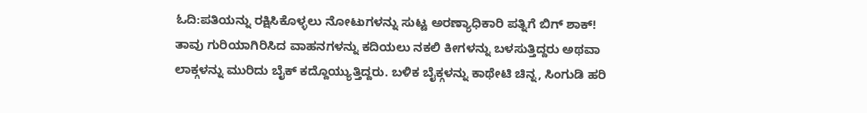ಓದಿ:ಪತಿಯನ್ನು ರಕ್ಷಿಸಿಕೊಳ್ಳಲು ನೋಟುಗಳನ್ನು ಸುಟ್ಟ ಅರಣ್ಯಾಧಿಕಾರಿ ಪತ್ನಿಗೆ ಬಿಗ್ ಶಾಕ್!
ತಾವು ಗುರಿಯಾಗಿರಿಸಿದ ವಾಹನಗಳನ್ನು ಕದಿಯಲು ನಕಲಿ ಕೀಗಳನ್ನು ಬಳಸುತ್ತಿದ್ದರು ಅಥವಾ ಲಾಕ್ಗಳನ್ನು ಮುರಿದು ಬೈಕ್ ಕದ್ದೊಯ್ಯುತ್ತಿದ್ದರು. ಬಳಿಕ ಬೈಕ್ಗಳನ್ನು ಕಾಥೇಟಿ ಚಿನ್ನ, ಸಿಂಗುಡಿ ಹರಿ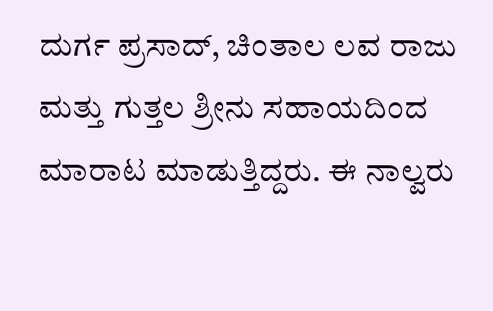ದುರ್ಗ ಪ್ರಸಾದ್, ಚಿಂತಾಲ ಲವ ರಾಜು ಮತ್ತು ಗುತ್ತಲ ಶ್ರೀನು ಸಹಾಯದಿಂದ ಮಾರಾಟ ಮಾಡುತ್ತಿದ್ದರು. ಈ ನಾಲ್ವರು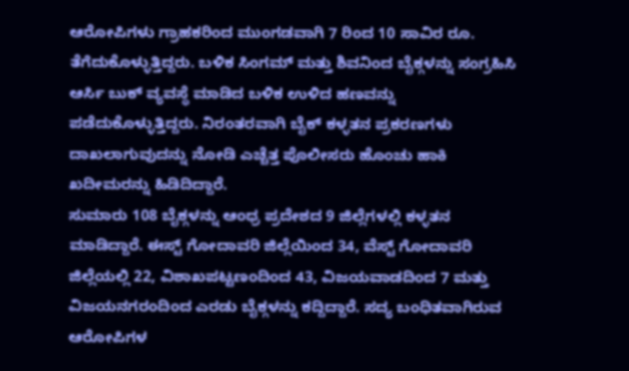ಆರೋಪಿಗಳು ಗ್ರಾಹಕರಿಂದ ಮುಂಗಡವಾಗಿ 7 ರಿಂದ 10 ಸಾವಿರ ರೂ. ತೆಗೆದುಕೊಳ್ಳುತ್ತಿದ್ದರು. ಬಳಿಕ ಸಿಂಗಮ್ ಮತ್ತು ಶಿವನಿಂದ ಬೈಕ್ಗಳನ್ನು ಸಂಗ್ರಹಿಸಿ ಆರ್ಸಿ ಬುಕ್ ವ್ಯವಸ್ಥೆ ಮಾಡಿದ ಬಳಿಕ ಉಳಿದ ಹಣವನ್ನು ಪಡೆದುಕೊಳ್ಳುತ್ತಿದ್ದರು. ನಿರಂತರವಾಗಿ ಬೈಕ್ ಕಳ್ಳತನ ಪ್ರಕರಣಗಳು ದಾಖಲಾಗುವುದನ್ನು ನೋಡಿ ಎಚ್ಚೆತ್ತ ಪೊಲೀಸರು ಹೊಂಚು ಹಾಕಿ ಖದೀಮರನ್ನು ಹಿಡಿದಿದ್ದಾರೆ.
ಸುಮಾರು 108 ಬೈಕ್ಗಳನ್ನು ಆಂಧ್ರ ಪ್ರದೇಶದ 9 ಜಿಲ್ಲೆಗಳಲ್ಲಿ ಕಳ್ಳತನ ಮಾಡಿದ್ದಾರೆ. ಈಸ್ಟ್ ಗೋದಾವರಿ ಜಿಲ್ಲೆಯಿಂದ 34, ವೆಸ್ಟ್ ಗೋದಾವರಿ ಜಿಲ್ಲೆಯಲ್ಲಿ 22, ವಿಶಾಖಪಟ್ಟಣಂದಿಂದ 43, ವಿಜಯವಾಡದಿಂದ 7 ಮತ್ತು ವಿಜಯನಗರಂದಿಂದ ಎರಡು ಬೈಕ್ಗಳನ್ನು ಕದ್ದಿದ್ದಾರೆ. ಸದ್ಯ ಬಂಧಿತವಾಗಿರುವ ಆರೋಪಿಗಳ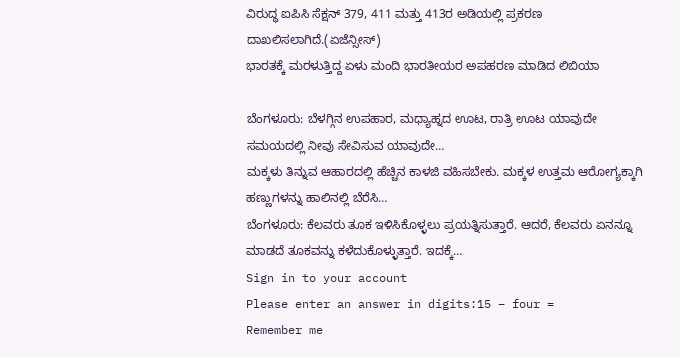ವಿರುದ್ಧ ಐಪಿಸಿ ಸೆಕ್ಷನ್ 379, 411 ಮತ್ತು 413ರ ಅಡಿಯಲ್ಲಿ ಪ್ರಕರಣ ದಾಖಲಿಸಲಾಗಿದೆ.(ಏಜೆನ್ಸೀಸ್)
ಭಾರತಕ್ಕೆ ಮರಳುತ್ತಿದ್ದ ಏಳು ಮಂದಿ ಭಾರತೀಯರ ಅಪಹರಣ ಮಾಡಿದ ಲಿಬಿಯಾ

ಬೆಂಗಳೂರು: ಬೆಳಗ್ಗಿನ ಉಪಹಾರ, ಮಧ್ಯಾಹ್ನದ ಊಟ, ರಾತ್ರಿ ಊಟ ಯಾವುದೇ ಸಮಯದಲ್ಲಿ ನೀವು ಸೇವಿಸುವ ಯಾವುದೇ…
ಮಕ್ಕಳು ತಿನ್ನುವ ಆಹಾರದಲ್ಲಿ ಹೆಚ್ಚಿನ ಕಾಳಜಿ ವಹಿಸಬೇಕು. ಮಕ್ಕಳ ಉತ್ತಮ ಆರೋಗ್ಯಕ್ಕಾಗಿ ಹಣ್ಣುಗಳನ್ನು ಹಾಲಿನಲ್ಲಿ ಬೆರೆಸಿ…
ಬೆಂಗಳೂರು: ಕೆಲವರು ತೂಕ ಇಳಿಸಿಕೊಳ್ಳಲು ಪ್ರಯತ್ನಿಸುತ್ತಾರೆ. ಆದರೆ, ಕೆಲವರು ಏನನ್ನೂ ಮಾಡದೆ ತೂಕವನ್ನು ಕಳೆದುಕೊಳ್ಳುತ್ತಾರೆ. ಇದಕ್ಕೆ…
Sign in to your account
Please enter an answer in digits:15 − four =
Remember me